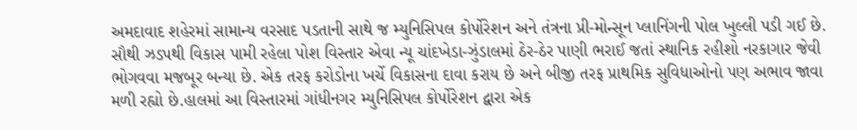અમદાવાદ શહેરમાં સામાન્ય વરસાદ પડતાની સાથે જ મ્યુનિસિપલ કોર્પોરેશન અને તંત્રના પ્રી-મોન્સૂન પ્લાનિંગની પોલ ખુલ્લી પડી ગઈ છે. સૌથી ઝડપથી વિકાસ પામી રહેલા પોશ વિસ્તાર એવા ન્યૂ ચાંદખેડા-ઝુંડાલમાં ઠેર-ઠેર પાણી ભરાઈ જતાં સ્થાનિક રહીશો નરકાગાર જેવી ભોગવવા મજબૂર બન્યા છે. એક તરફ કરોડોના ખર્ચે વિકાસના દાવા કરાય છે અને બીજી તરફ પ્રાથમિક સુવિધાઓનો પણ અભાવ જાવા મળી રહ્યો છે.હાલમાં આ વિસ્તારમાં ગાંધીનગર મ્યુનિસિપલ કોર્પોરેશન દ્વારા એક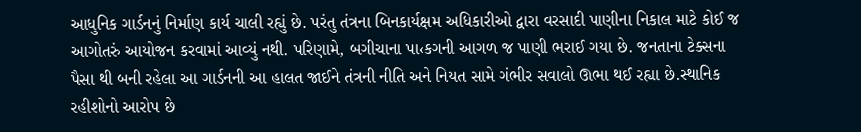આધુનિક ગાર્ડનનું નિર્માણ કાર્ય ચાલી રહ્યું છે. પરંતુ તંત્રના બિનકાર્યક્ષમ અધિકારીઓ દ્વારા વરસાદી પાણીના નિકાલ માટે કોઈ જ આગોતરું આયોજન કરવામાં આવ્યું નથી. પરિણામે, બગીચાના પા‹કગની આગળ જ પાણી ભરાઈ ગયા છે. જનતાના ટેક્સના પૈસા થી બની રહેલા આ ગાર્ડનની આ હાલત જાઈને તંત્રની નીતિ અને નિયત સામે ગંભીર સવાલો ઊભા થઈ રહ્યા છે.સ્થાનિક રહીશોનો આરોપ છે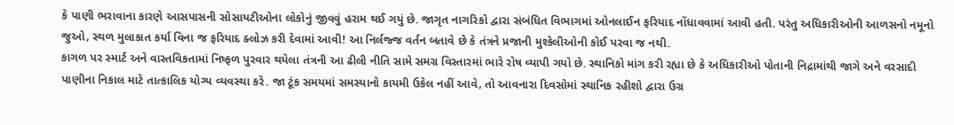કે પાણી ભરાવાના કારણે આસપાસની સોસાયટીઓના લોકોનું જીવવું હરામ થઈ ગયું છે. જાગૃત નાગરિકો દ્વારા સંબંધિત વિભાગમાં ઓનલાઈન ફરિયાદ નોંધાવવામાં આવી હતી. પરંતુ અધિકારીઓની આળસનો નમૂનો જુઓ, સ્થળ મુલાકાત કર્યા વિના જ ફરિયાદ ક્લોઝ કરી દેવામાં આવી! આ નિર્લજ્જ વર્તન બતાવે છે કે તંત્રને પ્રજાની મુશ્કેલીઓની કોઈ પરવા જ નથી.
કાગળ પર સ્માર્ટ અને વાસ્તવિકતામાં નિષ્ફળ પુરવાર થયેલા તંત્રની આ ઢીલી નીતિ સામે સમગ્ર વિસ્તારમાં ભારે રોષ વ્યાપી ગયો છે. સ્થાનિકો માંગ કરી રહ્યા છે કે અધિકારીઓ પોતાની નિદ્રામાંથી જાગે અને વરસાદી પાણીના નિકાલ માટે તાત્કાલિક યોગ્ય વ્યવસ્થા કરે. જા ટૂંક સમયમાં સમસ્યાનો કાયમી ઉકેલ નહીં આવે, તો આવનારા દિવસોમાં સ્થાનિક રહીશો દ્વારા ઉગ્ર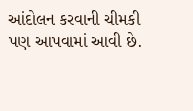આંદોલન કરવાની ચીમકી પણ આપવામાં આવી છે.